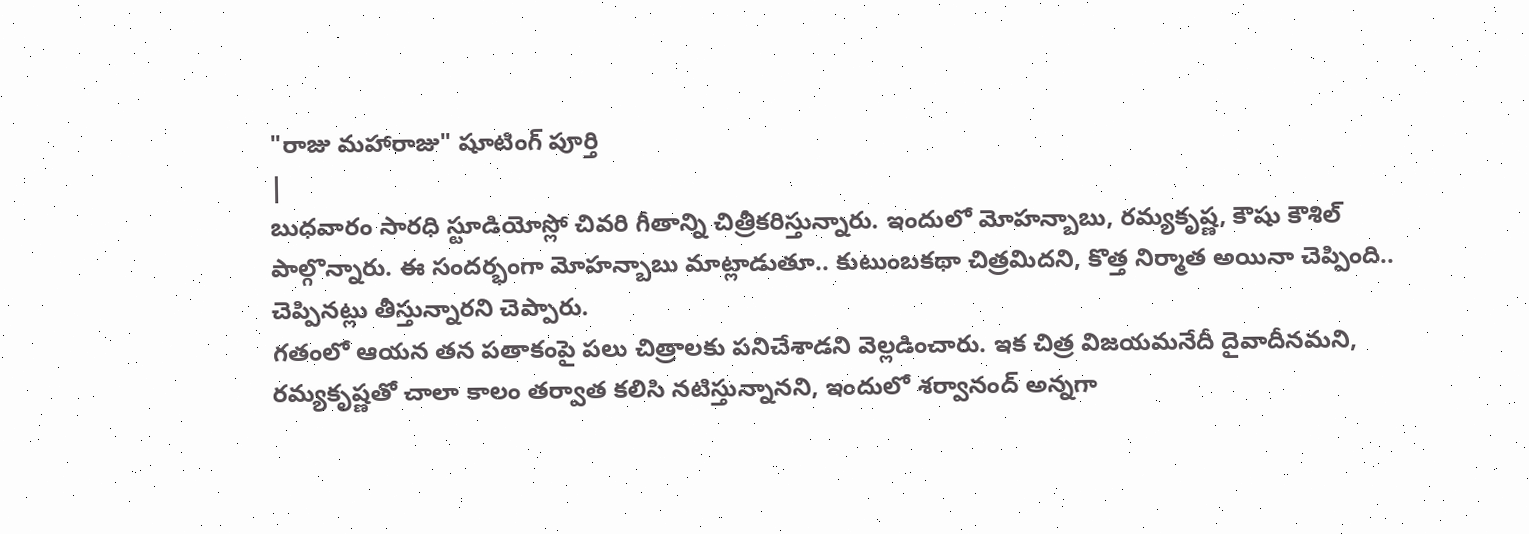"రాజు మహారాజు" షూటింగ్ పూర్తి
|
బుధవారం సారధి స్టూడియోస్లో చివరి గీతాన్ని చిత్రీకరిస్తున్నారు. ఇందులో మోహన్బాబు, రమ్యకృష్ణ, కౌషు కౌశిల్ పాల్గొన్నారు. ఈ సందర్భంగా మోహన్బాబు మాట్లాడుతూ.. కుటుంబకథా చిత్రమిదని, కొత్త నిర్మాత అయినా చెప్పింది.. చెప్పినట్లు తీస్తున్నారని చెప్పారు.
గతంలో ఆయన తన పతాకంపై పలు చిత్రాలకు పనిచేశాడని వెల్లడించారు. ఇక చిత్ర విజయమనేదీ దైవాదీనమని, రమ్యకృష్ణతో చాలా కాలం తర్వాత కలిసి నటిస్తున్నానని, ఇందులో శర్వానంద్ అన్నగా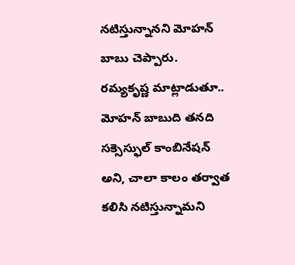నటిస్తున్నానని మోహన్ బాబు చెప్పారు.
రమ్యకృష్ణ మాట్లాడుతూ.. మోహన్ బాబుది తనది సక్సెస్ఫుల్ కాంబినేషన్ అని, చాలా కాలం తర్వాత కలిసి నటిస్తున్నామని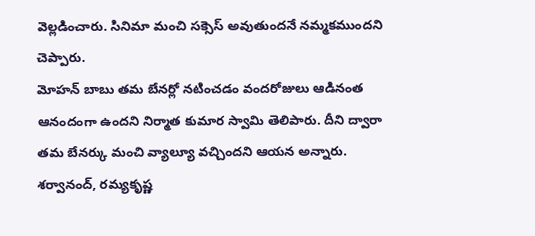వెల్లడించారు. సినిమా మంచి సక్సెస్ అవుతుందనే నమ్మకముందని చెప్పారు.
మోహన్ బాబు తమ బేనర్లో నటించడం వందరోజులు ఆడినంత ఆనందంగా ఉందని నిర్మాత కుమార స్వామి తెలిపారు. దీని ద్వారా తమ బేనర్కు మంచి వ్యాల్యూ వచ్చిందని ఆయన అన్నారు.
శర్వానంద్, రమ్యకృష్ణ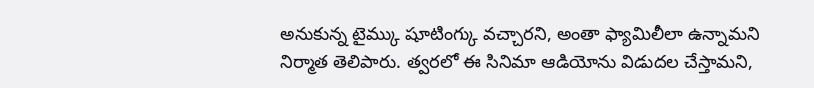అనుకున్న టైమ్కు షూటింగ్కు వచ్చారని, అంతా ఫ్యామిలీలా ఉన్నామని నిర్మాత తెలిపారు. త్వరలో ఈ సినిమా ఆడియోను విడుదల చేస్తామని,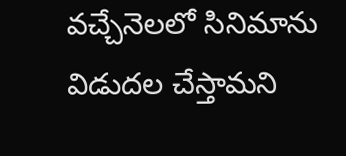వచ్చేనెలలో సినిమాను విడుదల చేస్తామని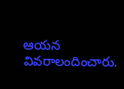ఆయన వివరాలందించారు.